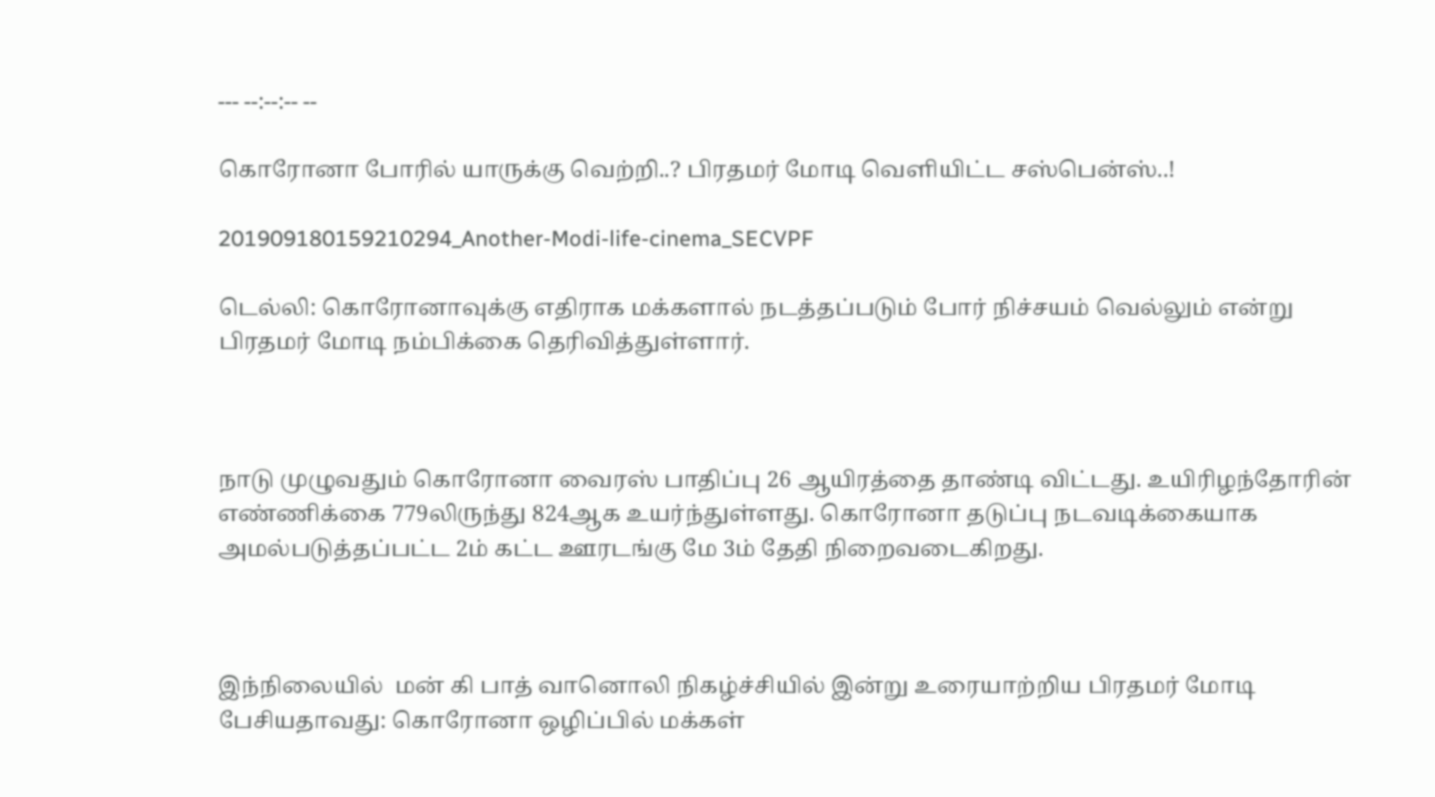--- --:--:-- --

கொரோனா போரில் யாருக்கு வெற்றி..? பிரதமர் மோடி வெளியிட்ட சஸ்பென்ஸ்..!

201909180159210294_Another-Modi-life-cinema_SECVPF

டெல்லி: கொரோனாவுக்கு எதிராக மக்களால் நடத்தப்படும் போர் நிச்சயம் வெல்லும் என்று பிரதமர் மோடி நம்பிக்கை தெரிவித்துள்ளார்.



நாடு முழுவதும் கொரோனா வைரஸ் பாதிப்பு 26 ஆயிரத்தை தாண்டி விட்டது. உயிரிழந்தோரின் எண்ணிக்கை 779லிருந்து 824ஆக உயர்ந்துள்ளது. கொரோனா தடுப்பு நடவடிக்கையாக அமல்படுத்தப்பட்ட 2ம் கட்ட ஊரடங்கு மே 3ம் தேதி நிறைவடைகிறது.



இந்நிலையில்  மன் கி பாத் வானொலி நிகழ்ச்சியில் இன்று உரையாற்றிய பிரதமர் மோடி பேசியதாவது: கொரோனா ஒழிப்பில் மக்கள்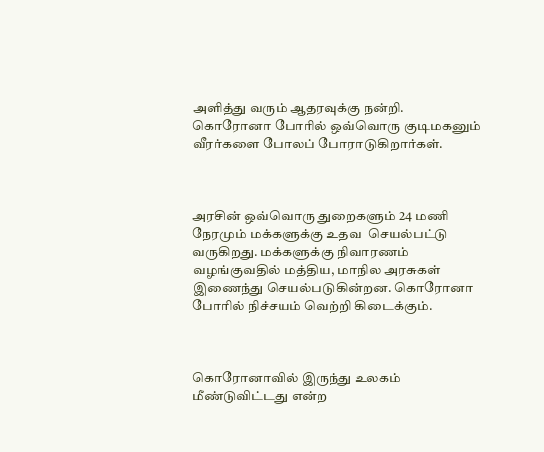அளித்து வரும் ஆதரவுக்கு நன்றி. கொரோனா போரில் ஒவ்வொரு குடிமகனும் வீரர்களை போலப் போராடுகிறார்கள்.



அரசின் ஒவ்வொரு துறைகளும் 24 மணி நேரமும் மக்களுக்கு உதவ  செயல்பட்டு வருகிறது. மக்களுக்கு நிவாரணம் வழங்குவதில் மத்திய, மாநில அரசுகள் இணைந்து செயல்படுகின்றன. கொரோனா போரில் நிச்சயம் வெற்றி கிடைக்கும்.



கொரோனாவில் இருந்து உலகம் மீண்டுவிட்டது என்ற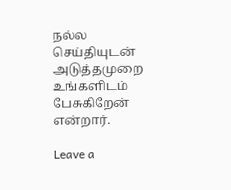நல்ல செய்தியுடன் அடுத்தமுறை உங்களிடம் பேசுகிறேன் என்றார்.

Leave a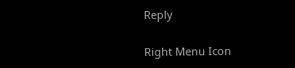Reply

Right Menu Icon